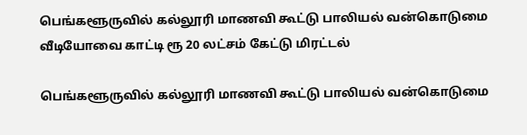பெங்களூருவில் கல்லூரி மாணவி கூட்டு பாலியல் வன்கொடுமை வீடியோவை காட்டி ரூ 20 லட்சம் கேட்டு மிரட்டல்

பெங்களூருவில் கல்லூரி மாணவி கூட்டு பாலியல் வன்கொடுமை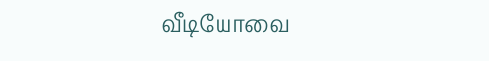வீடியோவை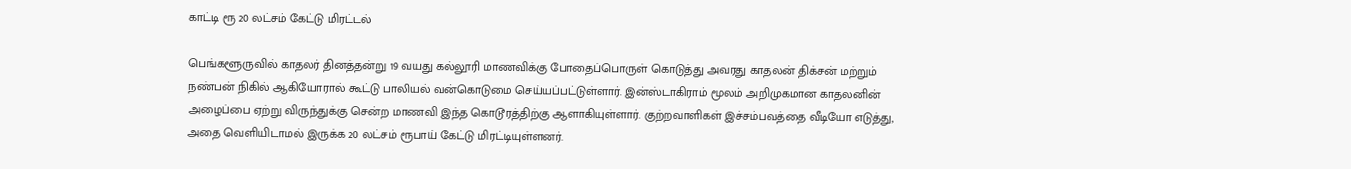காட்டி ரூ 20 லட்சம் கேட்டு மிரட்டல்

பெங்களூருவில் காதலர் தினத்தன்று 19 வயது கல்லூரி மாணவிக்கு போதைப்பொருள் கொடுத்து அவரது காதலன் திக்சன் மற்றும் நண்பன் நிகில் ஆகியோரால் கூட்டு பாலியல் வன்கொடுமை செய்யப்பட்டுள்ளார். இன்ஸ்டாகிராம் மூலம் அறிமுகமான காதலனின் அழைப்பை ஏற்று விருந்துக்கு சென்ற மாணவி இந்த கொடூரத்திற்கு ஆளாகியுள்ளார். குற்றவாளிகள் இச்சம்பவத்தை வீடியோ எடுத்து, அதை வெளியிடாமல் இருக்க 20 லட்சம் ரூபாய் கேட்டு மிரட்டியுள்ளனர்.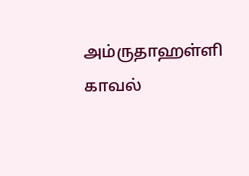அம்ருதாஹள்ளி காவல்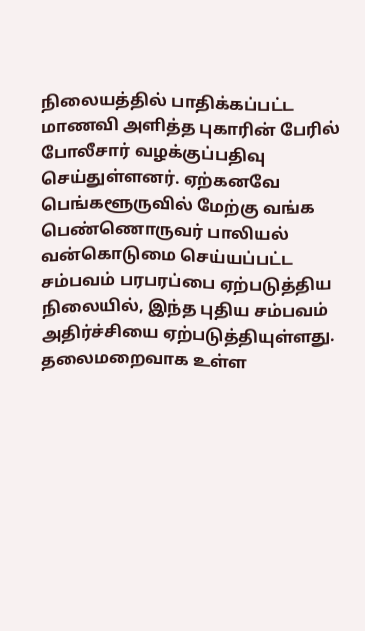நிலையத்தில் பாதிக்கப்பட்ட மாணவி அளித்த புகாரின் பேரில் போலீசார் வழக்குப்பதிவு செய்துள்ளனர். ஏற்கனவே பெங்களூருவில் மேற்கு வங்க பெண்ணொருவர் பாலியல் வன்கொடுமை செய்யப்பட்ட சம்பவம் பரபரப்பை ஏற்படுத்திய நிலையில், இந்த புதிய சம்பவம் அதிர்ச்சியை ஏற்படுத்தியுள்ளது. தலைமறைவாக உள்ள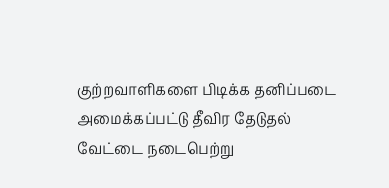குற்றவாளிகளை பிடிக்க தனிப்படை அமைக்கப்பட்டு தீவிர தேடுதல் வேட்டை நடைபெற்று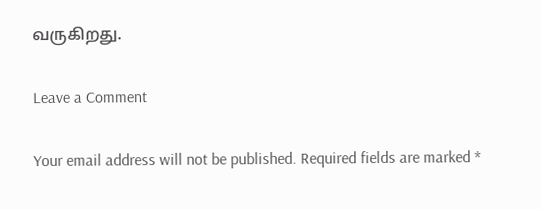வருகிறது.

Leave a Comment

Your email address will not be published. Required fields are marked *